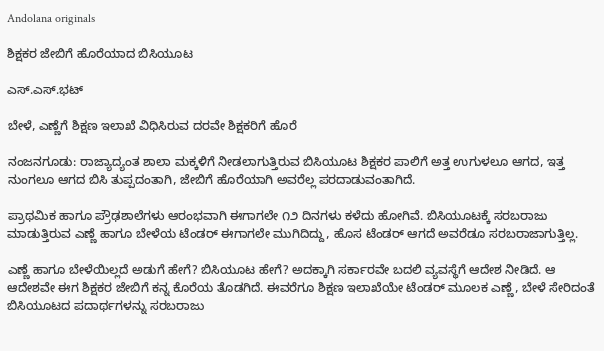Andolana originals

ಶಿಕ್ಷಕರ ಜೇಬಿಗೆ ಹೊರೆಯಾದ ಬಿಸಿಯೂಟ

ಎಸ್.ಎಸ್.ಭಟ್

ಬೇಳೆ, ಎಣ್ಣೆಗೆ ಶಿಕ್ಷಣ ಇಲಾಖೆ ವಿಧಿಸಿರುವ ದರವೇ ಶಿಕ್ಷಕರಿಗೆ ಹೊರೆ

ನಂಜನಗೂಡು: ರಾಜ್ಯಾದ್ಯಂತ ಶಾಲಾ ಮಕ್ಕಳಿಗೆ ನೀಡಲಾಗುತ್ತಿರುವ ಬಿಸಿಯೂಟ ಶಿಕ್ಷಕರ ಪಾಲಿಗೆ ಅತ್ತ ಉಗುಳಲೂ ಆಗದ, ಇತ್ತ ನುಂಗಲೂ ಆಗದ ಬಿಸಿ ತುಪ್ಪದಂತಾಗಿ, ಜೇಬಿಗೆ ಹೊರೆಯಾಗಿ ಅವರೆಲ್ಲ ಪರದಾಡುವಂತಾಗಿದೆ.

ಪ್ರಾಥಮಿಕ ಹಾಗೂ ಪ್ರೌಢಶಾಲೆಗಳು ಆರಂಭವಾಗಿ ಈಗಾಗಲೇ ೧೨ ದಿನಗಳು ಕಳೆದು ಹೋಗಿವೆ. ಬಿಸಿಯೂಟಕ್ಕೆ ಸರಬರಾಜು ಮಾಡುತ್ತಿರುವ ಎಣ್ಣೆ ಹಾಗೂ ಬೇಳೆಯ ಟೆಂಡರ್ ಈಗಾಗಲೇ ಮುಗಿದಿದ್ದು, ಹೊಸ ಟೆಂಡರ್ ಆಗದೆ ಅವರೆಡೂ ಸರಬರಾಜಾಗುತ್ತಿಲ್ಲ.

ಎಣ್ಣೆ ಹಾಗೂ ಬೇಳೆಯಿಲ್ಲದೆ ಅಡುಗೆ ಹೇಗೆ? ಬಿಸಿಯೂಟ ಹೇಗೆ? ಅದಕ್ಕಾಗಿ ಸರ್ಕಾರವೇ ಬದಲಿ ವ್ಯವಸ್ಥೆಗೆ ಆದೇಶ ನೀಡಿದೆ. ಆ ಆದೇಶವೇ ಈಗ ಶಿಕ್ಷಕರ ಜೇಬಿಗೆ ಕನ್ನ ಕೊರೆಯ ತೊಡಗಿದೆ. ಈವರೆಗೂ ಶಿಕ್ಷಣ ಇಲಾಖೆಯೇ ಟೆಂಡರ್ ಮೂಲಕ ಎಣ್ಣೆ, ಬೇಳೆ ಸೇರಿದಂತೆ ಬಿಸಿಯೂಟದ ಪದಾರ್ಥಗಳನ್ನು ಸರಬರಾಜು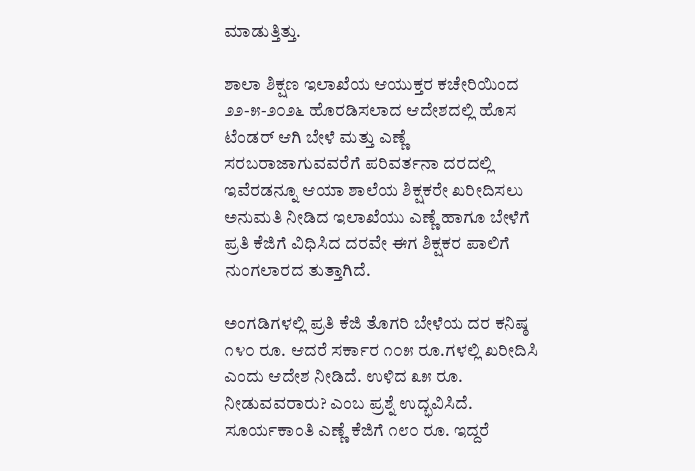ಮಾಡುತ್ತಿತ್ತು.

ಶಾಲಾ ಶಿಕ್ಷಣ ಇಲಾಖೆಯ ಆಯುಕ್ತರ ಕಚೇರಿಯಿಂದ ೨೨-೫-೨೦೨೬ ಹೊರಡಿಸಲಾದ ಆದೇಶದಲ್ಲಿ ಹೊಸ ಟೆಂಡರ್ ಆಗಿ ಬೇಳೆ ಮತ್ತು ಎಣ್ಣೆ ಸರಬರಾಜಾಗುವವರೆಗೆ ಪರಿವರ್ತನಾ ದರದಲ್ಲಿ ಇವೆರಡನ್ನೂ ಆಯಾ ಶಾಲೆಯ ಶಿಕ್ಷಕರೇ ಖರೀದಿಸಲು ಅನುಮತಿ ನೀಡಿದ ಇಲಾಖೆಯು ಎಣ್ಣೆ ಹಾಗೂ ಬೇಳೆಗೆ ಪ್ರತಿ ಕೆಜಿಗೆ ವಿಧಿಸಿದ ದರವೇ ಈಗ ಶಿಕ್ಷಕರ ಪಾಲಿಗೆ ನುಂಗಲಾರದ ತುತ್ತಾಗಿದೆ.

ಅಂಗಡಿಗಳಲ್ಲಿ ಪ್ರತಿ ಕೆಜಿ ತೊಗರಿ ಬೇಳೆಯ ದರ ಕನಿಷ್ಠ ೧೪೦ ರೂ. ಆದರೆ ಸರ್ಕಾರ ೧೦೫ ರೂ.ಗಳಲ್ಲಿ ಖರೀದಿಸಿ ಎಂದು ಆದೇಶ ನೀಡಿದೆ. ಉಳಿದ ೩೫ ರೂ. ನೀಡುವವರಾರು? ಎಂಬ ಪ್ರಶ್ನೆ ಉದ್ಭವಿಸಿದೆ. ಸೂರ್ಯಕಾಂತಿ ಎಣ್ಣೆ ಕೆಜಿಗೆ ೧೮೦ ರೂ. ಇದ್ದರೆ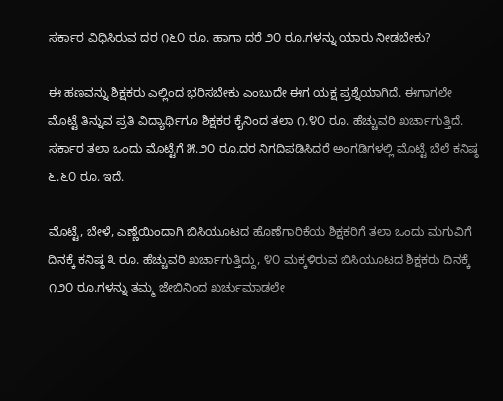ಸರ್ಕಾರ ವಿಧಿಸಿರುವ ದರ ೧೬೦ ರೂ. ಹಾಗಾ ದರೆ ೨೦ ರೂ.ಗಳನ್ನು ಯಾರು ನೀಡಬೇಕು?

ಈ ಹಣವನ್ನು ಶಿಕ್ಷಕರು ಎಲ್ಲಿಂದ ಭರಿಸಬೇಕು ಎಂಬುದೇ ಈಗ ಯಕ್ಷ ಪ್ರಶ್ನೆಯಾಗಿದೆ. ಈಗಾಗಲೇ ಮೊಟ್ಟೆ ತಿನ್ನುವ ಪ್ರತಿ ವಿದ್ಯಾರ್ಥಿಗೂ ಶಿಕ್ಷಕರ ಕೈನಿಂದ ತಲಾ ೧.೪೦ ರೂ. ಹೆಚ್ಚುವರಿ ಖರ್ಚಾಗುತ್ತಿದೆ. ಸರ್ಕಾರ ತಲಾ ಒಂದು ಮೊಟ್ಟೆಗೆ ೫.೨೦ ರೂ.ದರ ನಿಗದಿಪಡಿಸಿದರೆ ಅಂಗಡಿಗಳಲ್ಲಿ ಮೊಟ್ಟೆ ಬೆಲೆ ಕನಿಷ್ಠ ೬.೬೦ ರೂ. ಇದೆ.

ಮೊಟ್ಟೆ, ಬೇಳೆ, ಎಣ್ಣೆಯಿಂದಾಗಿ ಬಿಸಿಯೂಟದ ಹೊಣೆಗಾರಿಕೆಯ ಶಿಕ್ಷಕರಿಗೆ ತಲಾ ಒಂದು ಮಗುವಿಗೆ ದಿನಕ್ಕೆ ಕನಿಷ್ಠ ೩ ರೂ. ಹೆಚ್ಚುವರಿ ಖರ್ಚಾಗುತ್ತಿದ್ದು, ೪೦ ಮಕ್ಕಳಿರುವ ಬಿಸಿಯೂಟದ ಶಿಕ್ಷಕರು ದಿನಕ್ಕೆ ೧೨೦ ರೂ.ಗಳನ್ನು ತಮ್ಮ ಜೇಬಿನಿಂದ ಖರ್ಚುಮಾಡಲೇ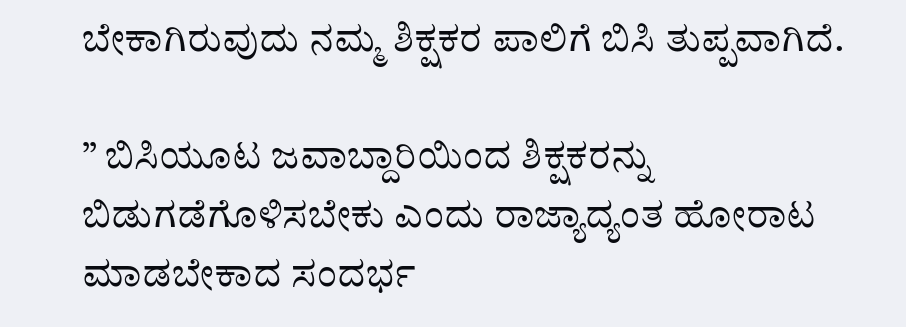ಬೇಕಾಗಿರುವುದು ನಮ್ಮ ಶಿಕ್ಷಕರ ಪಾಲಿಗೆ ಬಿಸಿ ತುಪ್ಪವಾಗಿದೆ.

” ಬಿಸಿಯೂಟ ಜವಾಬ್ದಾರಿಯಿಂದ ಶಿಕ್ಷಕರನ್ನು ಬಿಡುಗಡೆಗೊಳಿಸಬೇಕು ಎಂದು ರಾಜ್ಯಾದ್ಯಂತ ಹೋರಾಟ ಮಾಡಬೇಕಾದ ಸಂದರ್ಭ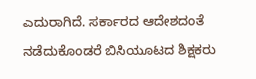ಎದುರಾಗಿದೆ. ಸರ್ಕಾರದ ಆದೇಶದಂತೆ ನಡೆದುಕೊಂಡರೆ ಬಿಸಿಯೂಟದ ಶಿಕ್ಷಕರು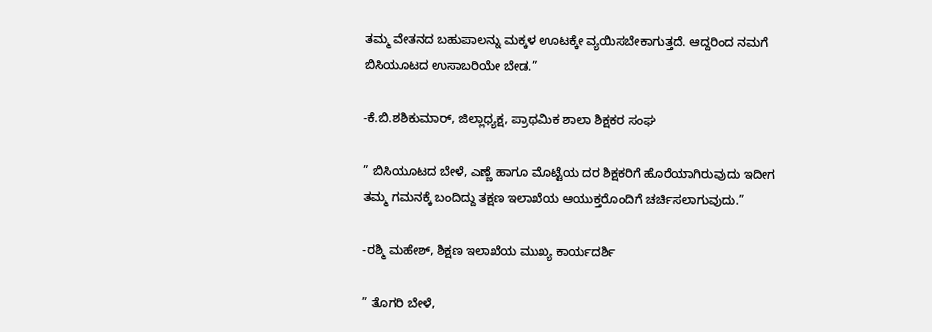ತಮ್ಮ ವೇತನದ ಬಹುಪಾಲನ್ನು ಮಕ್ಕಳ ಊಟಕ್ಕೇ ವ್ಯಯಿಸಬೇಕಾಗುತ್ತದೆ. ಆದ್ದರಿಂದ ನಮಗೆ ಬಿಸಿಯೂಟದ ಉಸಾಬರಿಯೇ ಬೇಡ.”

-ಕೆ.ಬಿ.ಶಶಿಕುಮಾರ್, ಜಿಲ್ಲಾಧ್ಯಕ್ಷ, ಪ್ರಾಥಮಿಕ ಶಾಲಾ ಶಿಕ್ಷಕರ ಸಂಘ

” ಬಿಸಿಯೂಟದ ಬೇಳೆ, ಎಣ್ಣೆ ಹಾಗೂ ಮೊಟ್ಟೆಯ ದರ ಶಿಕ್ಷಕರಿಗೆ ಹೊರೆಯಾಗಿರುವುದು ಇದೀಗ ತಮ್ಮ ಗಮನಕ್ಕೆ ಬಂದಿದ್ದು ತಕ್ಷಣ ಇಲಾಖೆಯ ಆಯುಕ್ತರೊಂದಿಗೆ ಚರ್ಚಿಸಲಾಗುವುದು.”

-ರಶ್ಮಿ ಮಹೇಶ್, ಶಿಕ್ಷಣ ಇಲಾಖೆಯ ಮುಖ್ಯ ಕಾರ್ಯದರ್ಶಿ

” ತೊಗರಿ ಬೇಳೆ,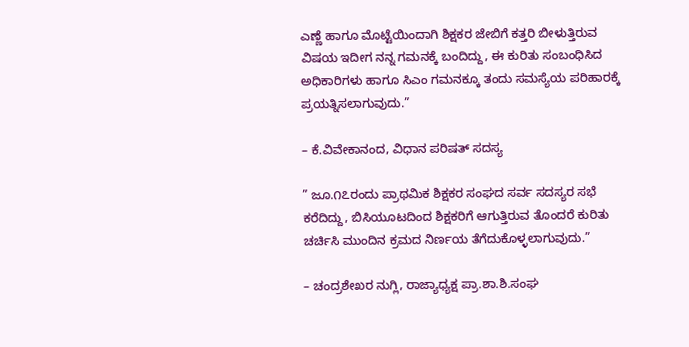ಎಣ್ಣೆ ಹಾಗೂ ಮೊಟ್ಟೆಯಿಂದಾಗಿ ಶಿಕ್ಷಕರ ಜೇಬಿಗೆ ಕತ್ತರಿ ಬೀಳುತ್ತಿರುವ ವಿಷಯ ಇದೀಗ ನನ್ನ ಗಮನಕ್ಕೆ ಬಂದಿದ್ದು, ಈ ಕುರಿತು ಸಂಬಂಧಿಸಿದ ಅಧಿಕಾರಿಗಳು ಹಾಗೂ ಸಿಎಂ ಗಮನಕ್ಕೂ ತಂದು ಸಮಸ್ಯೆಯ ಪರಿಹಾರಕ್ಕೆ ಪ್ರಯತ್ನಿಸಲಾಗುವುದು.”

– ಕೆ.ವಿವೇಕಾನಂದ, ವಿಧಾನ ಪರಿಷತ್ ಸದಸ್ಯ

” ಜೂ.೧೭ರಂದು ಪ್ರಾಥಮಿಕ ಶಿಕ್ಷಕರ ಸಂಘದ ಸರ್ವ ಸದಸ್ಯರ ಸಭೆ ಕರೆದಿದ್ದು, ಬಿಸಿಯೂಟದಿಂದ ಶಿಕ್ಷಕರಿಗೆ ಆಗುತ್ತಿರುವ ತೊಂದರೆ ಕುರಿತು ಚರ್ಚಿಸಿ ಮುಂದಿನ ಕ್ರಮದ ನಿರ್ಣಯ ತೆಗೆದುಕೊಳ್ಳಲಾಗುವುದು.”

– ಚಂದ್ರಶೇಖರ ನುಗ್ಲಿ, ರಾಜ್ಯಾಧ್ಯಕ್ಷ ಪ್ರಾ.ಶಾ.ಶಿ.ಸಂಘ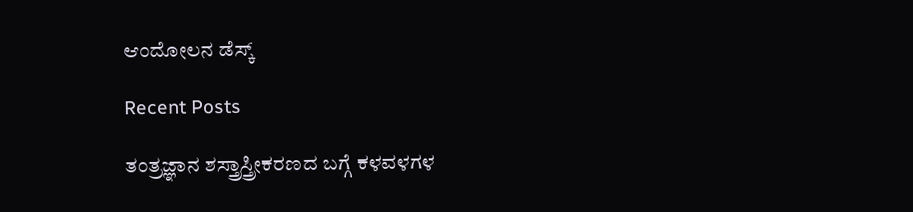ಆಂದೋಲನ ಡೆಸ್ಕ್

Recent Posts

ತಂತ್ರಜ್ಞಾನ ಶಸ್ತ್ರಾಸ್ತ್ರೀಕರಣದ ಬಗ್ಗೆ ಕಳವಳಗಳ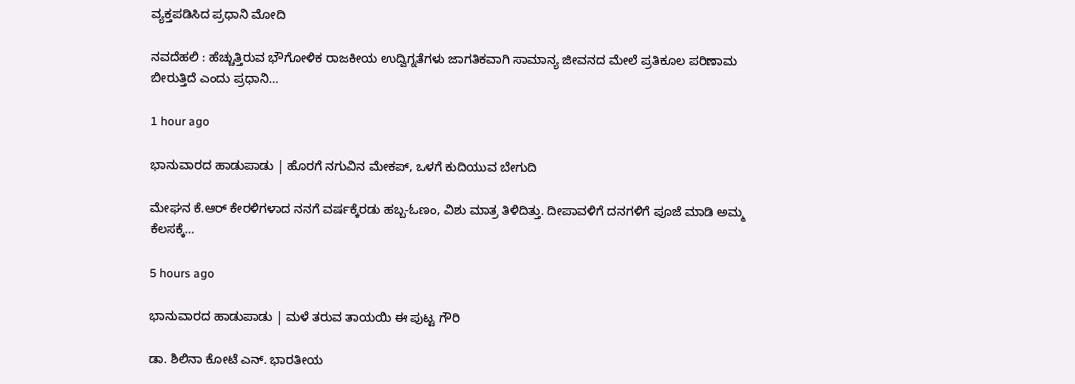ವ್ಯಕ್ತಪಡಿಸಿದ ಪ್ರಧಾನಿ ಮೋದಿ

ನವದೆಹಲಿ : ಹೆಚ್ಚುತ್ತಿರುವ ಭೌಗೋಳಿಕ ರಾಜಕೀಯ ಉದ್ವಿಗ್ನತೆಗಳು ಜಾಗತಿಕವಾಗಿ ಸಾಮಾನ್ಯ ಜೀವನದ ಮೇಲೆ ಪ್ರತಿಕೂಲ ಪರಿಣಾಮ ಬೀರುತ್ತಿದೆ ಎಂದು ಪ್ರಧಾನಿ…

1 hour ago

ಭಾನುವಾರದ ಹಾಡುಪಾಡು | ಹೊರಗೆ ನಗುವಿನ ಮೇಕಪ್‌, ಒಳಗೆ ಕುದಿಯುವ ಬೇಗುದಿ

ಮೇಘನ ಕೆ.ಆರ್‌ ಕೇರಳಿಗಳಾದ ನನಗೆ ವರ್ಷಕ್ಕೆರಡು ಹಬ್ಬ-ಓಣಂ, ವಿಶು ಮಾತ್ರ ತಿಳಿದಿತ್ತು. ದೀಪಾವಳಿಗೆ ದನಗಳಿಗೆ ಪೂಜೆ ಮಾಡಿ ಅಮ್ಮ ಕೆಲಸಕ್ಕೆ…

5 hours ago

ಭಾನುವಾರದ ಹಾಡುಪಾಡು | ಮಳೆ ತರುವ ತಾಯಯಿ ಈ ಪುಟ್ಟ ಗೌರಿ

ಡಾ. ಶಿಲಿನಾ ಕೋಟೆ ಎನ್. ಭಾರತೀಯ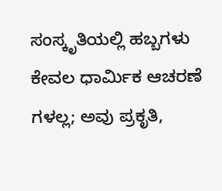ಸಂಸ್ಕೃತಿಯಲ್ಲಿ ಹಬ್ಬಗಳು ಕೇವಲ ಧಾರ್ಮಿಕ ಆಚರಣೆ ಗಳಲ್ಲ; ಅವು ಪ್ರಕೃತಿ,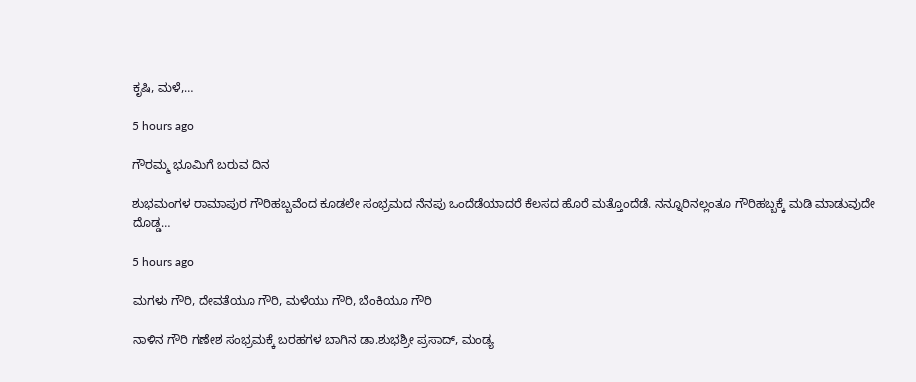ಕೃಷಿ, ಮಳೆ,…

5 hours ago

ಗೌರಮ್ಮ ಭೂಮಿಗೆ ಬರುವ ದಿನ

ಶುಭಮಂಗಳ ರಾಮಾಪುರ ಗೌರಿಹಬ್ಬವೆಂದ ಕೂಡಲೇ ಸಂಭ್ರಮದ ನೆನಪು ಒಂದೆಡೆಯಾದರೆ ಕೆಲಸದ ಹೊರೆ ಮತ್ತೊಂದೆಡೆ. ನನ್ನೂರಿನಲ್ಲಂತೂ ಗೌರಿಹಬ್ಬಕ್ಕೆ ಮಡಿ ಮಾಡುವುದೇ ದೊಡ್ಡ…

5 hours ago

ಮಗಳು ಗೌರಿ, ದೇವತೆಯೂ ಗೌರಿ, ಮಳೆಯು ಗೌರಿ, ಬೆಂಕಿಯೂ ಗೌರಿ

ನಾಳಿನ ಗೌರಿ ಗಣೇಶ ಸಂಭ್ರಮಕ್ಕೆ ಬರಹಗಳ ಬಾಗಿನ ಡಾ.ಶುಭಶ್ರೀ ಪ್ರಸಾದ್‌, ಮಂಡ್ಯ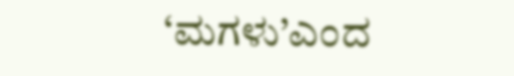‘ಮಗಳು’ಎಂದ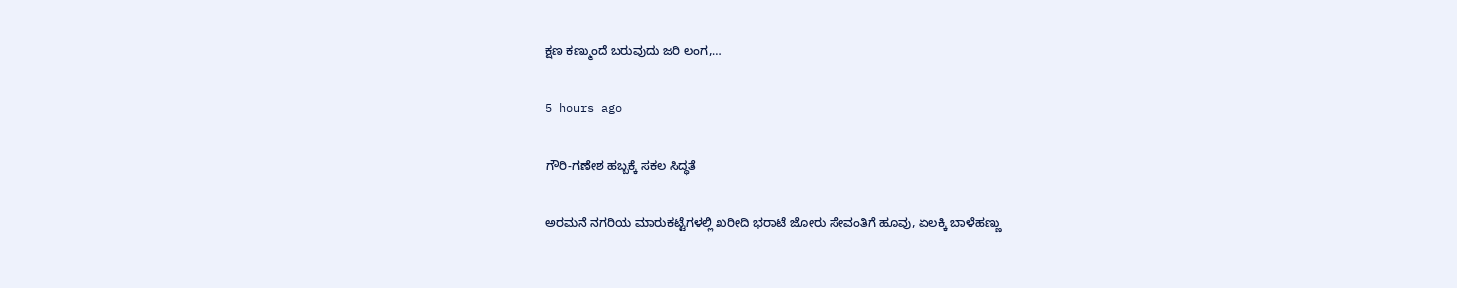ಕ್ಷಣ ಕಣ್ಮುಂದೆ ಬರುವುದು ಜರಿ ಲಂಗ,…

5 hours ago

ಗೌರಿ-ಗಣೇಶ ಹಬ್ಬಕ್ಕೆ ಸಕಲ ಸಿದ್ಧತೆ

ಅರಮನೆ ನಗರಿಯ ಮಾರುಕಟ್ಟೆಗಳಲ್ಲಿ ಖರೀದಿ ಭರಾಟೆ ಜೋರು ಸೇವಂತಿಗೆ ಹೂವು, ಏಲಕ್ಕಿ ಬಾಳೆಹಣ್ಣು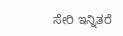ಸೇರಿ ಇನ್ನಿತರೆ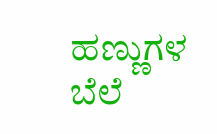ಹಣ್ಣುಗಳ ಬೆಲೆ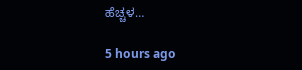ಹೆಚ್ಚಳ…

5 hours ago